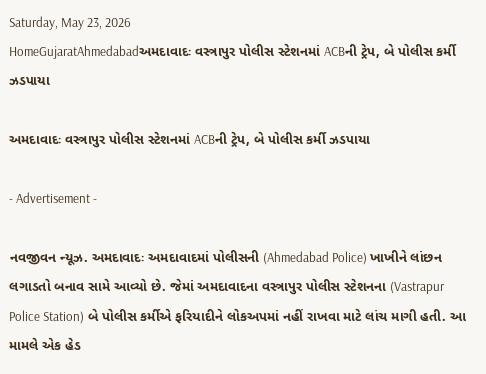Saturday, May 23, 2026
HomeGujaratAhmedabadઅમદાવાદઃ વસ્ત્રાપુર પોલીસ સ્ટેશનમાં ACBની ટ્રેપ, બે પોલીસ કર્મી ઝડપાયા

અમદાવાદઃ વસ્ત્રાપુર પોલીસ સ્ટેશનમાં ACBની ટ્રેપ, બે પોલીસ કર્મી ઝડપાયા

- Advertisement -

નવજીવન ન્યૂઝ. અમદાવાદઃ અમદાવાદમાં પોલીસની (Ahmedabad Police) ખાખીને લાંછન લગાડતો બનાવ સામે આવ્યો છે. જેમાં અમદાવાદના વસ્ત્રાપુર પોલીસ સ્ટેશનના (Vastrapur Police Station) બે પોલીસ કર્મીએ ફરિયાદીને લોકઅપમાં નહીં રાખવા માટે લાંચ માગી હતી. આ મામલે એક હેડ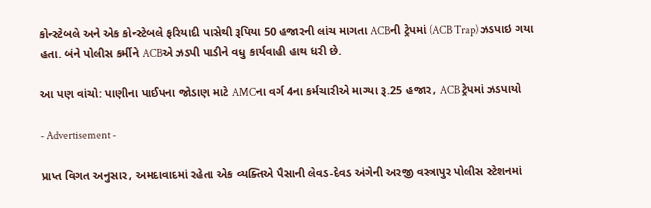કોન્સ્ટેબલે અને એક કોન્સ્ટેબલે ફરિયાદી પાસેથી રૂપિયા 50 હજારની લાંચ માગતા ACBની ટ્રેપમાં (ACB Trap) ઝડપાઇ ગયા હતા. બંને પોલીસ કર્મીને ACBએ ઝડપી પાડીને વધુ કાર્યવાહી હાથ ધરી છે.

આ પણ વાંચો: પાણીના પાઈપના જોડાણ માટે AMCના વર્ગ 4ના કર્મચારીએ માગ્યા રૂ.25 હજાર, ACB ટ્રેપમાં ઝડપાયો

- Advertisement -

પ્રાપ્ત વિગત અનુસાર, અમદાવાદમાં રહેતા એક વ્યક્તિએ પૈસાની લેવડ-દેવડ અંગેની અરજી વસ્ત્રાપુર પોલીસ સ્ટેશનમાં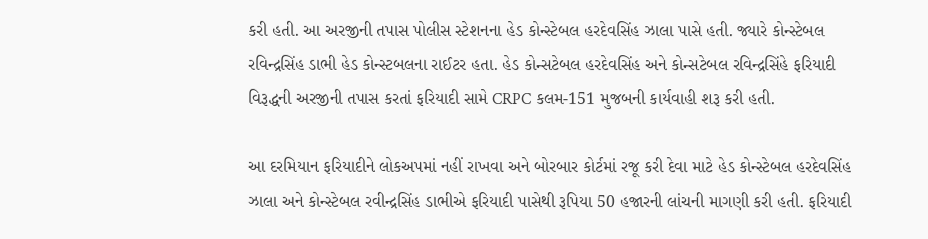કરી હતી. આ અરજીની તપાસ પોલીસ સ્ટેશનના હેડ કોન્સ્ટેબલ હરદેવસિંહ ઝાલા પાસે હતી. જ્યારે કોન્સ્ટેબલ રવિન્દ્રસિંહ ડાભી હેડ કોન્સ્ટબલના રાઈટર હતા. હેડ કોન્સટેબલ હરદેવસિંહ અને કોન્સટેબલ રવિન્દ્રસિંહે ફરિયાદી વિરૂદ્ધની અરજીની તપાસ કરતાં ફરિયાદી સામે CRPC કલમ-151 મુજબની કાર્યવાહી શરૂ કરી હતી.

આ દરમિયાન ફરિયાદીને લોકઅપમાં નહીં રાખવા અને બોરબાર કોર્ટમાં રજૂ કરી દેવા માટે હેડ કોન્સ્ટેબલ હરદેવસિંહ ઝાલા અને કોન્સ્ટેબલ રવીન્દ્રસિંહ ડાભીએ ફરિયાદી પાસેથી રૂપિયા 50 હજારની લાંચની માગણી કરી હતી. ફરિયાદી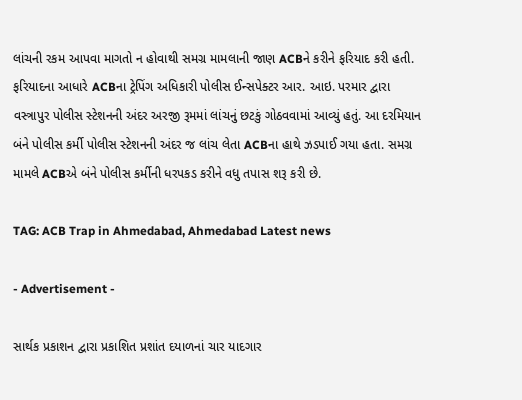લાંચની રકમ આપવા માગતો ન હોવાથી સમગ્ર મામલાની જાણ ACBને કરીને ફરિયાદ કરી હતી. ફરિયાદના આધારે ACBના ટ્રેપિંગ અધિકારી પોલીસ ઈન્સપેક્ટર આર. આઇ. પરમાર દ્વારા વસ્ત્રાપુર પોલીસ સ્ટેશનની અંદર અરજી રૂમમાં લાંચનું છટકું ગોઠવવામાં આવ્યું હતું. આ દરમિયાન બંને પોલીસ કર્મી પોલીસ સ્ટેશનની અંદર જ લાંચ લેતા ACBના હાથે ઝડપાઈ ગયા હતા. સમગ્ર મામલે ACBએ બંને પોલીસ કર્મીની ધરપકડ કરીને વધુ તપાસ શરૂ કરી છે.

TAG: ACB Trap in Ahmedabad, Ahmedabad Latest news

- Advertisement -

સાર્થક પ્રકાશન દ્વારા પ્રકાશિત પ્રશાંત દયાળનાં ચાર યાદગાર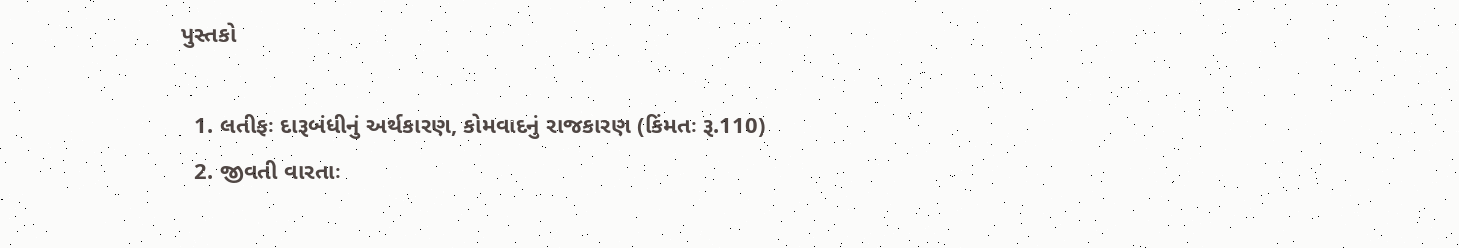પુસ્તકો

  1. લતીફઃ દારૂબંધીનું અર્થકારણ, કોમવાદનું રાજકારણ (કિંમતઃ રૂ.110)
  2. જીવતી વારતાઃ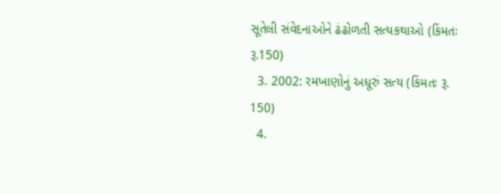સૂતેલી સંવેદનાઓને ઢંઢોળતી સત્યકથાઓ (કિંમતઃ રૂ.150)
  3. 2002: રમખાણોનું અધૂરું સત્ય (કિંમતઃ રૂ. 150)
  4.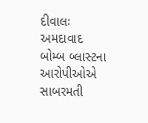દીવાલઃ અમદાવાદ બોમ્બ બ્લાસ્ટના આરોપીઓએ સાબરમતી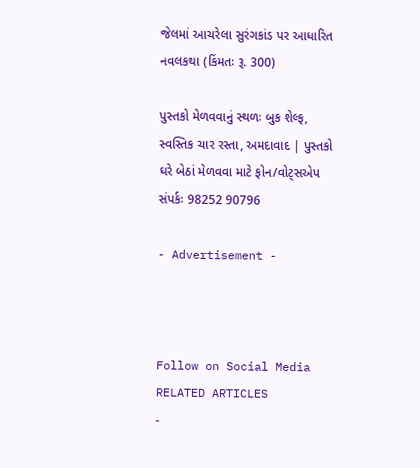જેલમાં આચરેલા સુરંગકાંડ પર આધારિત નવલકથા (કિંમતઃ રૂ. 300)

પુસ્તકો મેળવવાનું સ્થળઃ બુક શેલ્ફ, સ્વસ્તિક ચાર રસ્તા, અમદાવાદ | પુસ્તકો ઘરે બેઠાં મેળવવા માટે ફોન/વોટ્સએપ સંપર્કઃ 98252 90796

- Advertisement -



Follow on Social Media
RELATED ARTICLES
-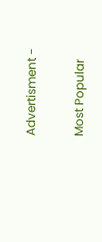Advertisment -

Most Popular